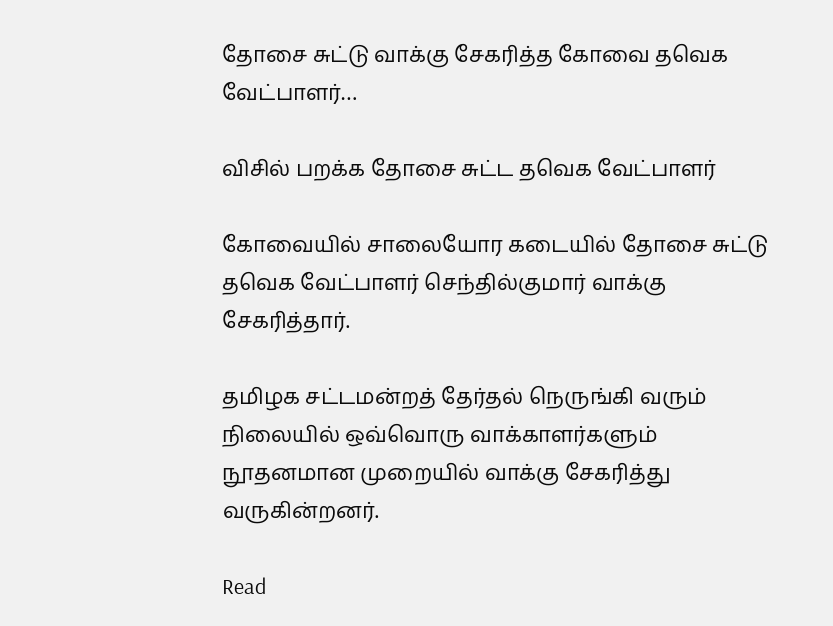தோசை சுட்டு வாக்கு சேகரித்த கோவை தவெக வேட்பாளர்…

விசில் பறக்க தோசை சுட்ட தவெக வேட்பாளர்

கோவையில் சாலையோர கடையில் தோசை சுட்டு தவெக வேட்பாளர் செந்தில்குமார் வாக்கு சேகரித்தார்.

தமிழக சட்டமன்றத் தேர்தல் நெருங்கி வரும் நிலையில் ஒவ்வொரு வாக்காளர்களும் நூதனமான முறையில் வாக்கு சேகரித்து வருகின்றனர்.

Read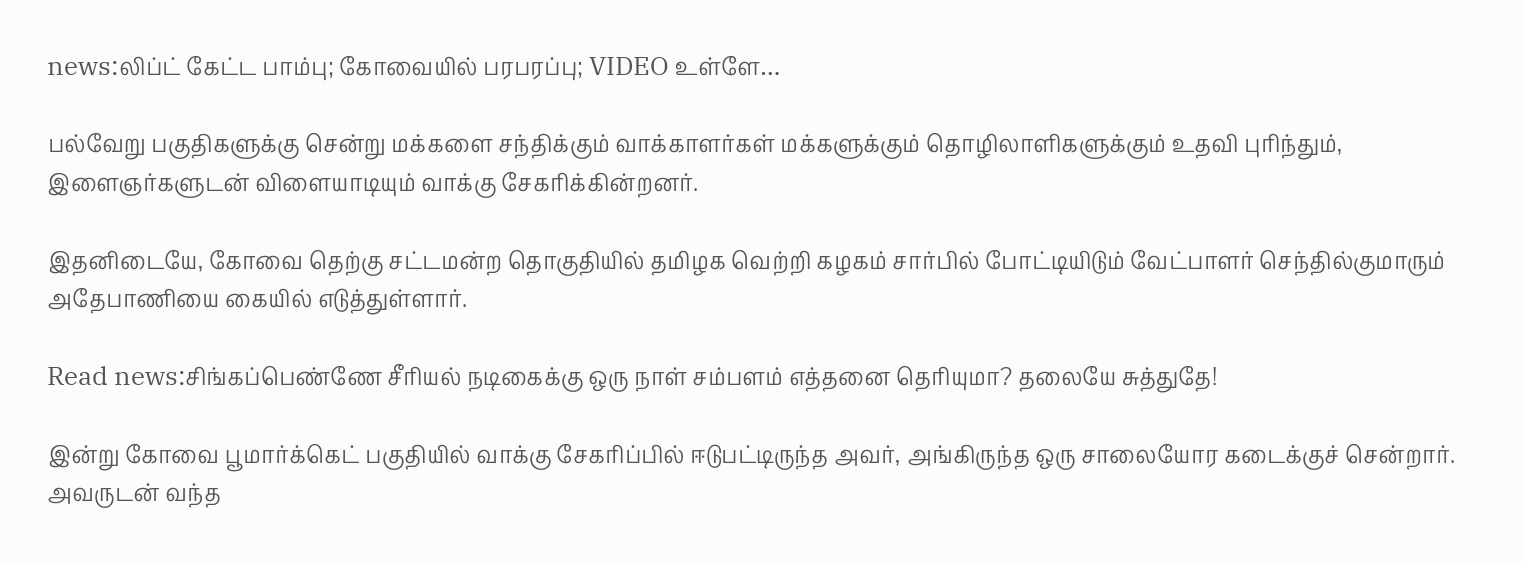news:லிப்ட் கேட்ட பாம்பு; கோவையில் பரபரப்பு; VIDEO உள்ளே…

பல்வேறு பகுதிகளுக்கு சென்று மக்களை சந்திக்கும் வாக்காளர்கள் மக்களுக்கும் தொழிலாளிகளுக்கும் உதவி புரிந்தும், இளைஞர்களுடன் விளையாடியும் வாக்கு சேகரிக்கின்றனர்.

இதனிடையே, கோவை தெற்கு சட்டமன்ற தொகுதியில் தமிழக வெற்றி கழகம் சார்பில் போட்டியிடும் வேட்பாளர் செந்தில்குமாரும் அதேபாணியை கையில் எடுத்துள்ளார்.

Read news:சிங்கப்பெண்ணே சீரியல் நடிகைக்கு ஒரு நாள் சம்பளம் எத்தனை தெரியுமா? தலையே சுத்துதே!

இன்று கோவை பூமார்க்கெட் பகுதியில் வாக்கு சேகரிப்பில் ஈடுபட்டிருந்த அவர், அங்கிருந்த ஒரு சாலையோர கடைக்குச் சென்றார். அவருடன் வந்த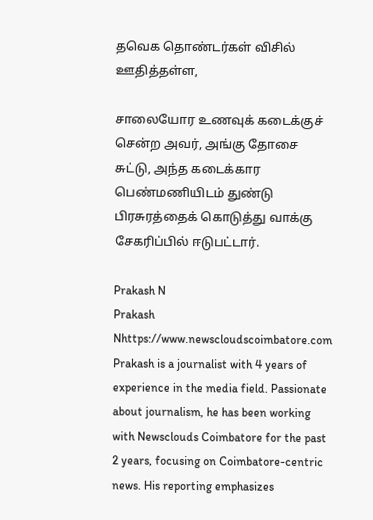தவெக தொண்டர்கள் விசில் ஊதித்தள்ள,

சாலையோர உணவுக் கடைக்குச் சென்ற அவர், அங்கு தோசை சுட்டு, அந்த கடைக்கார பெண்மணியிடம் துண்டு பிரசுரத்தைக் கொடுத்து வாக்கு சேகரிப்பில் ஈடுபட்டார்.

Prakash N
Prakash Nhttps://www.newscloudscoimbatore.com
Prakash is a journalist with 4 years of experience in the media field. Passionate about journalism, he has been working with Newsclouds Coimbatore for the past 2 years, focusing on Coimbatore-centric news. His reporting emphasizes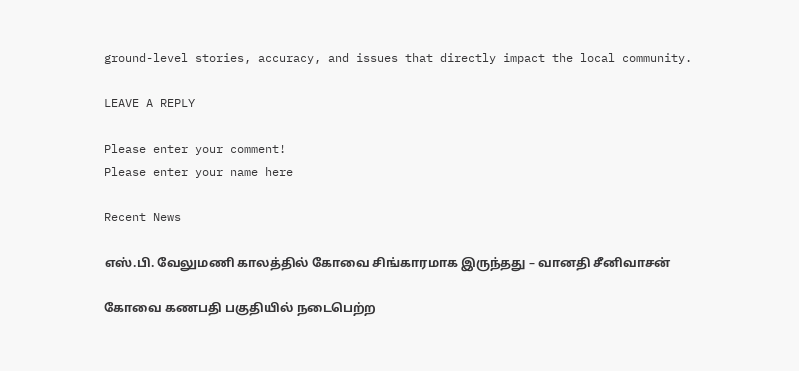ground-level stories, accuracy, and issues that directly impact the local community.

LEAVE A REPLY

Please enter your comment!
Please enter your name here

Recent News

எஸ்.பி. வேலுமணி காலத்தில் கோவை சிங்காரமாக இருந்தது – வானதி சீனிவாசன்

கோவை கணபதி பகுதியில் நடைபெற்ற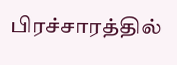பிரச்சாரத்தில்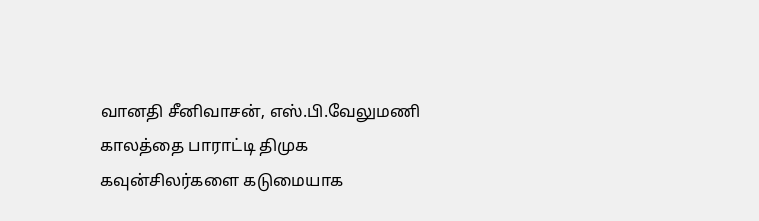வானதி சீனிவாசன், எஸ்.பி.வேலுமணி காலத்தை பாராட்டி திமுக கவுன்சிலர்களை கடுமையாக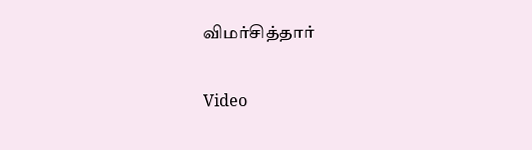விமர்சித்தார்

Video